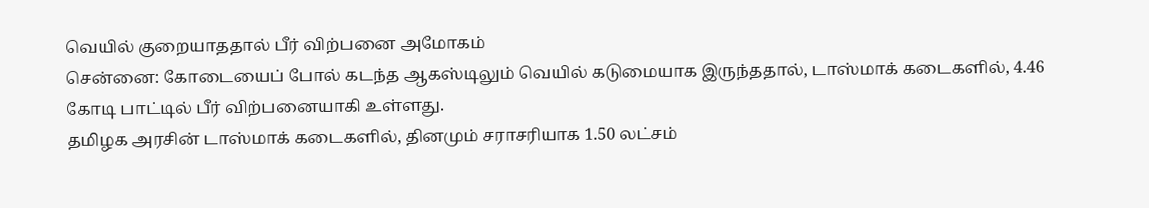வெயில் குறையாததால் பீர் விற்பனை அமோகம்
சென்னை: கோடையைப் போல் கடந்த ஆகஸ்டிலும் வெயில் கடுமையாக இருந்ததால், டாஸ்மாக் கடைகளில், 4.46 கோடி பாட்டில் பீர் விற்பனையாகி உள்ளது.
தமிழக அரசின் டாஸ்மாக் கடைகளில், தினமும் சராசரியாக 1.50 லட்சம்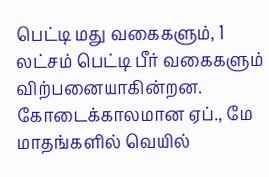பெட்டி மது வகைகளும், 1 லட்சம் பெட்டி பீர் வகைகளும் விற்பனையாகின்றன. கோடைக்காலமான ஏப்., மே மாதங்களில் வெயில்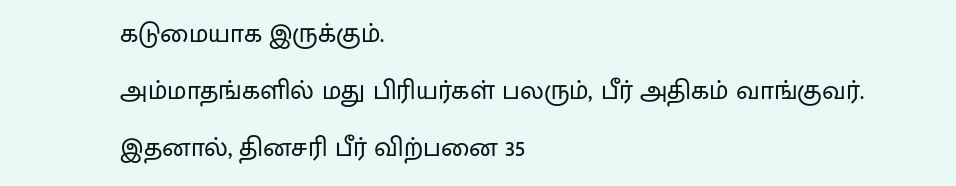கடுமையாக இருக்கும்.
அம்மாதங்களில் மது பிரியர்கள் பலரும், பீர் அதிகம் வாங்குவர். இதனால், தினசரி பீர் விற்பனை 35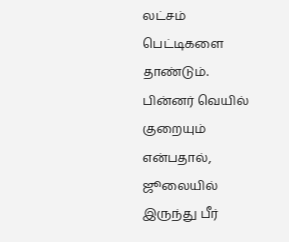லட்சம் பெட்டிகளை தாண்டும். பின்னர் வெயில் குறையும் என்பதால், ஜூலையில் இருந்து பீர்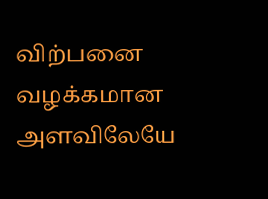விற்பனை வழக்கமான அளவிலேயே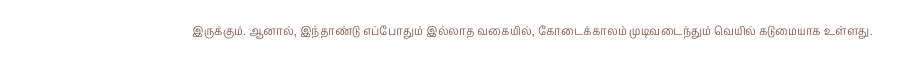இருக்கும். ஆனால், இந்தாண்டு எப்போதும் இல்லாத வகையில், கோடைக்காலம் முடிவடைந்தும் வெயில் கடுமையாக உள்ளது.